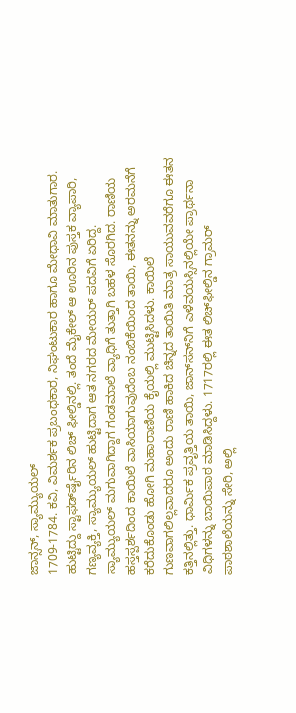ಜಾನ್ಸನ್, ಸ್ಯಾಮ್ಯುಯಲ್
1709-1784. ಕವಿ, ವಿಮರ್ಶಕ ಪ್ರಬಂಧಕಾರ, ನಿಘಂಟುಕಾರ ಹಾಗೂ ಮೇಧಾವಿ ಮಾತುಗಾರ. ಹುಟ್ಟಿದ್ದು ಸ್ಟಾಫರ್ಡ್‍ಷೈರಿನ ಲಿಚ್ ಫೀಲ್ಡಿನಲ್ಲಿ. ತಂದೆ ಮೈಕೇಲ್ ಆ ಊರಿನ ಪುಸ್ತಕ ವ್ಯಾಪಾರಿ, ಗಣ್ಯವ್ಯಕ್ತಿ, ಸ್ಯಾಮ್ಯುಯಲ್ ಹುಟ್ಟಿದಾಗ ಆತ ನಗರದ ಮೇಯರ್ ಪದವಿಗೆ ಏರಿದ್ದ.
ಸ್ಯಾಮ್ಯುಯಲ್ ಮಗುವಾಗಿದ್ದಾಗ ಗಂಡಮಾಲೆ ವ್ಯಾಧಿಗೆ ತುತ್ತಾಗಿ ಬಹಳ ಸೊರಗಿದ. ರಾಣಿಯ ಹಸ್ತಸ್ಪರ್ಶದಿಂದ ಕಾಯಿಲೆ ವಾಸಿಯಾಗುವುದೆಂಬ ನಂಬಿಕೆಯಿಂದ ತಾಯಿ, ಈತನನ್ನು ಅರಮನೆಗೆ ಕರೆದುಕೊಂಡು ಹೋಗಿ ಮಹಾರಾಣಿಯ ಕೈಯಲ್ಲಿ ಮುಟ್ಟಿಸಿದಳು. ಕಾಯಿಲೆ ಗುಣವಾಗಲಿಲ್ಲವಾದರೂ ಅಂದು ರಾಣಿ ಹಾಕಿದ ಚಿನ್ನದ ತಾಯಿತಿ ಮಾತ್ರ ಸಾಯುವವರೆಗೂ ಈತನ ಕತ್ತಿನಲ್ಲಿತ್ತು. ಧಾರ್ಮಿಕ ಪ್ರವೃತ್ತಿಯ ತಾಯಿ, ಜಾನ್‍ಸನ್‍ನಿಗೆ ಎಳೆವಯಸ್ಸಿನಲ್ಲಿಯೇ ಪ್ರಾರ್ಥನಾ ವಿಧಿಗಳನ್ನು ಬಾಯಿಪಾಠ ಮಾಡಿಸಿದ್ದಳು. 1717ರಲ್ಲಿ ಈತ ಲಿಚ್‍ಫೀಲ್ಡಿನ ಗ್ರಾಮರ್ ಪಾಠಶಾಲೆಯನ್ನು ಸೇರಿ, ಅಲ್ಲಿ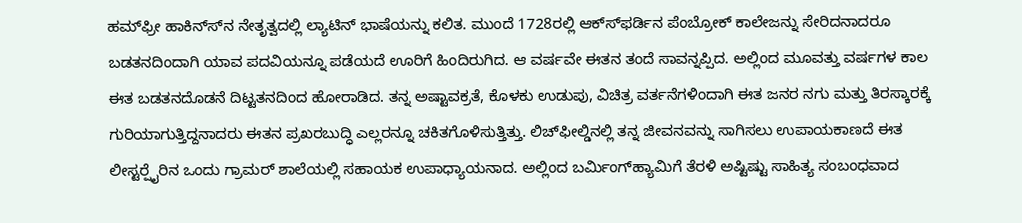ಹಮ್‍ಫ್ರೀ ಹಾಕಿನ್ಸ್‍ನ ನೇತೃತ್ವದಲ್ಲಿ ಲ್ಯಾಟಿನ್ ಭಾಷೆಯನ್ನು ಕಲಿತ. ಮುಂದೆ 1728ರಲ್ಲಿ ಆಕ್ಸ್‍ಫರ್ಡಿನ ಪೆಂಬ್ರೋಕ್ ಕಾಲೇಜನ್ನು ಸೇರಿದನಾದರೂ ಬಡತನದಿಂದಾಗಿ ಯಾವ ಪದವಿಯನ್ನೂ ಪಡೆಯದೆ ಊರಿಗೆ ಹಿಂದಿರುಗಿದ. ಆ ವರ್ಷವೇ ಈತನ ತಂದೆ ಸಾವನ್ನಪ್ಪಿದ. ಅಲ್ಲಿಂದ ಮೂವತ್ತು ವರ್ಷಗಳ ಕಾಲ ಈತ ಬಡತನದೊಡನೆ ದಿಟ್ಟತನದಿಂದ ಹೋರಾಡಿದ. ತನ್ನ ಅಷ್ಟಾವಕ್ರತೆ, ಕೊಳಕು ಉಡುಪು, ವಿಚಿತ್ರ ವರ್ತನೆಗಳಿಂದಾಗಿ ಈತ ಜನರ ನಗು ಮತ್ತು ತಿರಸ್ಕಾರಕ್ಕೆ ಗುರಿಯಾಗುತ್ತಿದ್ದನಾದರು ಈತನ ಪ್ರಖರಬುದ್ಧಿ ಎಲ್ಲರನ್ನೂ ಚಕಿತಗೊಳಿಸುತ್ತಿತ್ತು. ಲಿಚ್‍ಫೀಲ್ಡಿನಲ್ಲಿ ತನ್ನ ಜೀವನವನ್ನು ಸಾಗಿಸಲು ಉಪಾಯಕಾಣದೆ ಈತ ಲೀಸ್ಟರ್‍ಷೈರಿನ ಒಂದು ಗ್ರಾಮರ್ ಶಾಲೆಯಲ್ಲಿ ಸಹಾಯಕ ಉಪಾಧ್ಯಾಯನಾದ. ಅಲ್ಲಿಂದ ಬರ್ಮಿಂಗ್‍ಹ್ಯಾಮಿಗೆ ತೆರಳಿ ಅಷ್ಟಿಷ್ಟು ಸಾಹಿತ್ಯ ಸಂಬಂಧವಾದ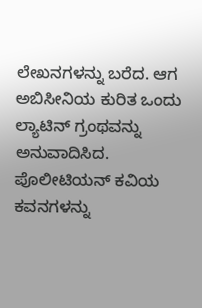ಲೇಖನಗಳನ್ನು ಬರೆದ. ಆಗ ಅಬಿಸೀನಿಯ ಕುರಿತ ಒಂದು ಲ್ಯಾಟಿನ್ ಗ್ರಂಥವನ್ನು ಅನುವಾದಿಸಿದ. ಪೊಲೀಟಿಯನ್ ಕವಿಯ ಕವನಗಳನ್ನು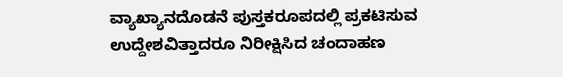ವ್ಯಾಖ್ಯಾನದೊಡನೆ ಪುಸ್ತಕರೂಪದಲ್ಲಿ ಪ್ರಕಟಿಸುವ ಉದ್ದೇಶವಿತ್ತಾದರೂ ನಿರೀಕ್ಷಿಸಿದ ಚಂದಾಹಣ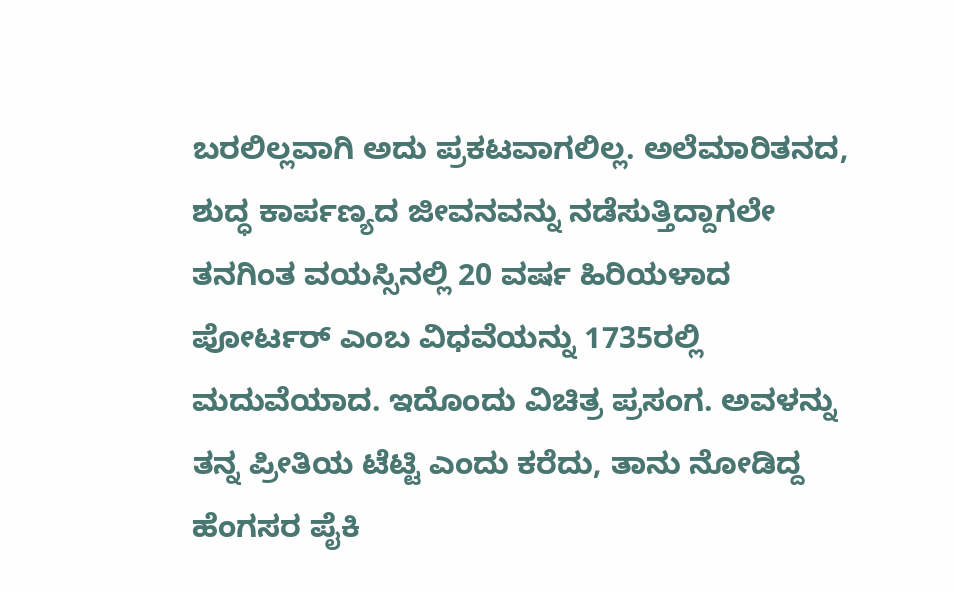ಬರಲಿಲ್ಲವಾಗಿ ಅದು ಪ್ರಕಟವಾಗಲಿಲ್ಲ. ಅಲೆಮಾರಿತನದ, ಶುದ್ಧ ಕಾರ್ಪಣ್ಯದ ಜೀವನವನ್ನು ನಡೆಸುತ್ತಿದ್ದಾಗಲೇ ತನಗಿಂತ ವಯಸ್ಸಿನಲ್ಲಿ 20 ವರ್ಷ ಹಿರಿಯಳಾದ ಪೋರ್ಟರ್ ಎಂಬ ವಿಧವೆಯನ್ನು 1735ರಲ್ಲಿ ಮದುವೆಯಾದ. ಇದೊಂದು ವಿಚಿತ್ರ ಪ್ರಸಂಗ. ಅವಳನ್ನು ತನ್ನ ಪ್ರೀತಿಯ ಟೆಟ್ಟಿ ಎಂದು ಕರೆದು, ತಾನು ನೋಡಿದ್ದ ಹೆಂಗಸರ ಪೈಕಿ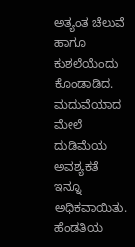ಅತ್ಯಂತ ಚೆಲುವೆ ಹಾಗೂ ಕುಶಲೆಯೆಂದು ಕೊಂಡಾಡಿದ. ಮದುವೆಯಾದ ಮೇಲೆ ದುಡಿಮೆಯ ಅವಶ್ಯಕತೆ ಇನ್ನೂ ಅಧಿಕವಾಯಿತು. ಹೆಂಡತಿಯ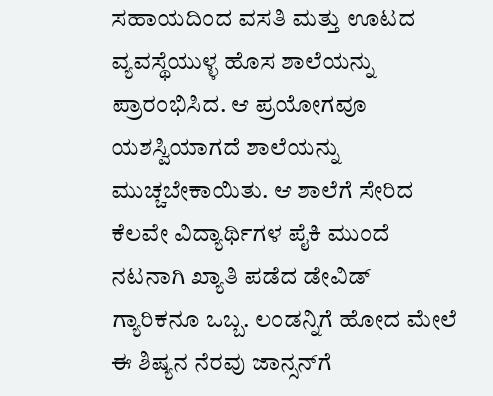ಸಹಾಯದಿಂದ ವಸತಿ ಮತ್ತು ಊಟದ ವ್ಯವಸ್ಥೆಯುಳ್ಳ ಹೊಸ ಶಾಲೆಯನ್ನು ಪ್ರಾರಂಭಿಸಿದ. ಆ ಪ್ರಯೋಗವೂ ಯಶಸ್ವಿಯಾಗದೆ ಶಾಲೆಯನ್ನು ಮುಚ್ಚಬೇಕಾಯಿತು. ಆ ಶಾಲೆಗೆ ಸೇರಿದ ಕೆಲವೇ ವಿದ್ಯಾರ್ಥಿಗಳ ಪೈಕಿ ಮುಂದೆ ನಟನಾಗಿ ಖ್ಯಾತಿ ಪಡೆದ ಡೇವಿಡ್ ಗ್ಯಾರಿಕನೂ ಒಬ್ಬ. ಲಂಡನ್ನಿಗೆ ಹೋದ ಮೇಲೆ ಈ ಶಿಷ್ಯನ ನೆರವು ಜಾನ್ಸನ್‍ಗೆ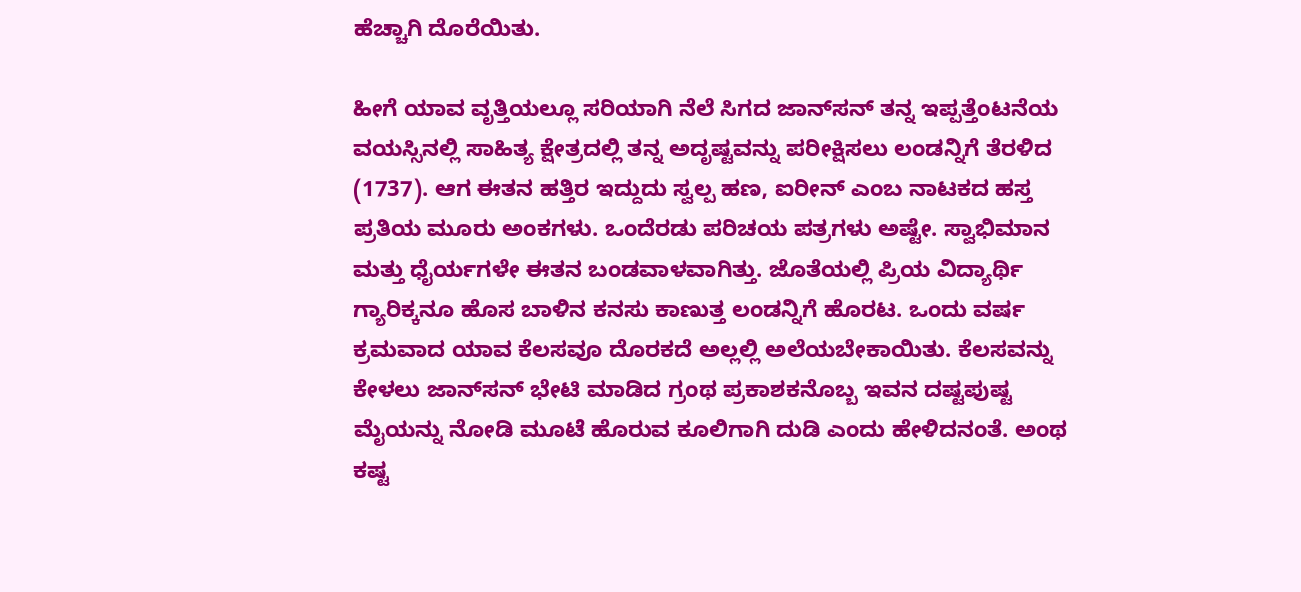ಹೆಚ್ಚಾಗಿ ದೊರೆಯಿತು.

ಹೀಗೆ ಯಾವ ವೃತ್ತಿಯಲ್ಲೂ ಸರಿಯಾಗಿ ನೆಲೆ ಸಿಗದ ಜಾನ್‍ಸನ್ ತನ್ನ ಇಪ್ಪತ್ತೆಂಟನೆಯ ವಯಸ್ಸಿನಲ್ಲಿ ಸಾಹಿತ್ಯ ಕ್ಷೇತ್ರದಲ್ಲಿ ತನ್ನ ಅದೃಷ್ಟವನ್ನು ಪರೀಕ್ಷಿಸಲು ಲಂಡನ್ನಿಗೆ ತೆರಳಿದ (1737). ಆಗ ಈತನ ಹತ್ತಿರ ಇದ್ದುದು ಸ್ವಲ್ಪ ಹಣ, ಐರೀನ್ ಎಂಬ ನಾಟಕದ ಹಸ್ತ ಪ್ರತಿಯ ಮೂರು ಅಂಕಗಳು. ಒಂದೆರಡು ಪರಿಚಯ ಪತ್ರಗಳು ಅಷ್ಟೇ. ಸ್ವಾಭಿಮಾನ ಮತ್ತು ಧೈರ್ಯಗಳೇ ಈತನ ಬಂಡವಾಳವಾಗಿತ್ತು. ಜೊತೆಯಲ್ಲಿ ಪ್ರಿಯ ವಿದ್ಯಾರ್ಥಿ ಗ್ಯಾರಿಕ್ಕನೂ ಹೊಸ ಬಾಳಿನ ಕನಸು ಕಾಣುತ್ತ ಲಂಡನ್ನಿಗೆ ಹೊರಟ. ಒಂದು ವರ್ಷ ಕ್ರಮವಾದ ಯಾವ ಕೆಲಸವೂ ದೊರಕದೆ ಅಲ್ಲಲ್ಲಿ ಅಲೆಯಬೇಕಾಯಿತು. ಕೆಲಸವನ್ನು ಕೇಳಲು ಜಾನ್‍ಸನ್ ಭೇಟಿ ಮಾಡಿದ ಗ್ರಂಥ ಪ್ರಕಾಶಕನೊಬ್ಬ ಇವನ ದಷ್ಟಪುಷ್ಟ ಮೈಯನ್ನು ನೋಡಿ ಮೂಟೆ ಹೊರುವ ಕೂಲಿಗಾಗಿ ದುಡಿ ಎಂದು ಹೇಳಿದನಂತೆ. ಅಂಥ ಕಷ್ಟ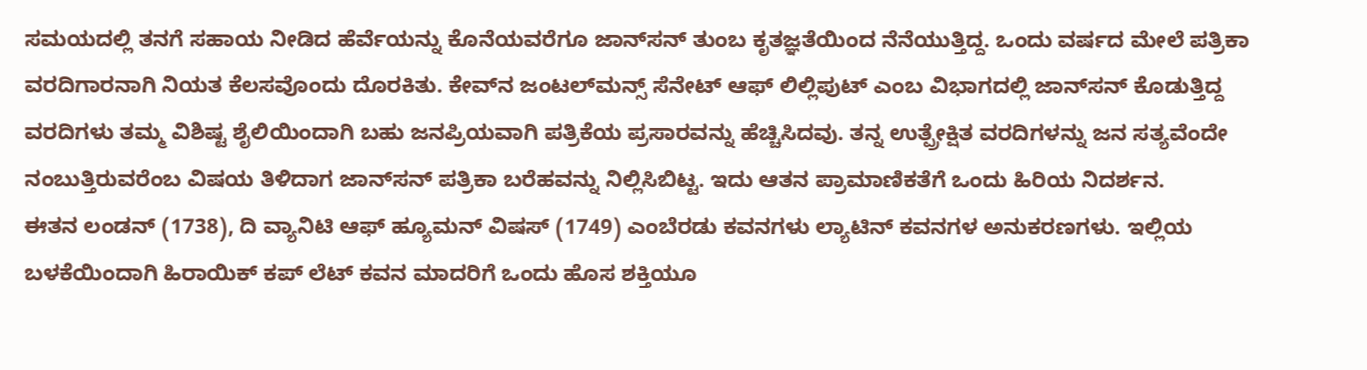ಸಮಯದಲ್ಲಿ ತನಗೆ ಸಹಾಯ ನೀಡಿದ ಹೆರ್ವೆಯನ್ನು ಕೊನೆಯವರೆಗೂ ಜಾನ್‍ಸನ್ ತುಂಬ ಕೃತಜ್ಞತೆಯಿಂದ ನೆನೆಯುತ್ತಿದ್ದ. ಒಂದು ವರ್ಷದ ಮೇಲೆ ಪತ್ರಿಕಾ ವರದಿಗಾರನಾಗಿ ನಿಯತ ಕೆಲಸವೊಂದು ದೊರಕಿತು. ಕೇವ್‍ನ ಜಂಟಲ್‍ಮನ್ಸ್ ಸೆನೇಟ್ ಆಫ್ ಲಿಲ್ಲಿಪುಟ್ ಎಂಬ ವಿಭಾಗದಲ್ಲಿ ಜಾನ್‍ಸನ್ ಕೊಡುತ್ತಿದ್ದ ವರದಿಗಳು ತಮ್ಮ ವಿಶಿಷ್ಟ ಶೈಲಿಯಿಂದಾಗಿ ಬಹು ಜನಪ್ರಿಯವಾಗಿ ಪತ್ರಿಕೆಯ ಪ್ರಸಾರವನ್ನು ಹೆಚ್ಚಿಸಿದವು. ತನ್ನ ಉತ್ಪ್ರೇಕ್ಷಿತ ವರದಿಗಳನ್ನು ಜನ ಸತ್ಯವೆಂದೇ ನಂಬುತ್ತಿರುವರೆಂಬ ವಿಷಯ ತಿಳಿದಾಗ ಜಾನ್‍ಸನ್ ಪತ್ರಿಕಾ ಬರೆಹವನ್ನು ನಿಲ್ಲಿಸಿಬಿಟ್ಟ. ಇದು ಆತನ ಪ್ರಾಮಾಣಿಕತೆಗೆ ಒಂದು ಹಿರಿಯ ನಿದರ್ಶನ.
ಈತನ ಲಂಡನ್ (1738), ದಿ ವ್ಯಾನಿಟಿ ಆಫ್ ಹ್ಯೂಮನ್ ವಿಷಸ್ (1749) ಎಂಬೆರಡು ಕವನಗಳು ಲ್ಯಾಟಿನ್ ಕವನಗಳ ಅನುಕರಣಗಳು. ಇಲ್ಲಿಯ ಬಳಕೆಯಿಂದಾಗಿ ಹಿರಾಯಿಕ್ ಕಪ್ ಲೆಟ್ ಕವನ ಮಾದರಿಗೆ ಒಂದು ಹೊಸ ಶಕ್ತಿಯೂ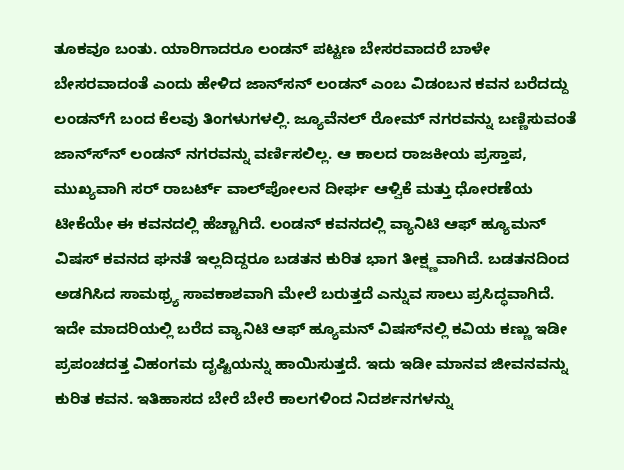ತೂಕವೂ ಬಂತು. ಯಾರಿಗಾದರೂ ಲಂಡನ್ ಪಟ್ಟಣ ಬೇಸರವಾದರೆ ಬಾಳೇ ಬೇಸರವಾದಂತೆ ಎಂದು ಹೇಳಿದ ಜಾನ್‍ಸನ್ ಲಂಡನ್ ಎಂಬ ವಿಡಂಬನ ಕವನ ಬರೆದದ್ದು ಲಂಡನ್‍ಗೆ ಬಂದ ಕೆಲವು ತಿಂಗಳುಗಳಲ್ಲಿ. ಜ್ಯೂವೆನಲ್ ರೋಮ್ ನಗರವನ್ನು ಬಣ್ಣಿಸುವಂತೆ ಜಾನ್ಸ್‍ನ್ ಲಂಡನ್ ನಗರವನ್ನು ವರ್ಣಿಸಲಿಲ್ಲ. ಆ ಕಾಲದ ರಾಜಕೀಯ ಪ್ರಸ್ತಾಪ, ಮುಖ್ಯವಾಗಿ ಸರ್ ರಾಬರ್ಟ್ ವಾಲ್‍ಪೋಲನ ದೀರ್ಘ ಆಳ್ವಿಕೆ ಮತ್ತು ಧೋರಣೆಯ ಟೀಕೆಯೇ ಈ ಕವನದಲ್ಲಿ ಹೆಚ್ಚಾಗಿದೆ. ಲಂಡನ್ ಕವನದಲ್ಲಿ ವ್ಯಾನಿಟಿ ಆಫ್ ಹ್ಯೂಮನ್ ವಿಷಸ್ ಕವನದ ಘನತೆ ಇಲ್ಲದಿದ್ದರೂ ಬಡತನ ಕುರಿತ ಭಾಗ ತೀಕ್ಷ್ಣವಾಗಿದೆ. ಬಡತನದಿಂದ ಅಡಗಿಸಿದ ಸಾಮಥ್ರ್ಯ ಸಾವಕಾಶವಾಗಿ ಮೇಲೆ ಬರುತ್ತದೆ ಎನ್ನುವ ಸಾಲು ಪ್ರಸಿದ್ಧವಾಗಿದೆ. ಇದೇ ಮಾದರಿಯಲ್ಲಿ ಬರೆದ ವ್ಯಾನಿಟಿ ಆಫ್ ಹ್ಯೂಮನ್ ವಿಷಸ್‍ನಲ್ಲಿ ಕವಿಯ ಕಣ್ಣು ಇಡೀ ಪ್ರಪಂಚದತ್ತ ವಿಹಂಗಮ ದೃಷ್ಟಿಯನ್ನು ಹಾಯಿಸುತ್ತದೆ. ಇದು ಇಡೀ ಮಾನವ ಜೀವನವನ್ನು ಕುರಿತ ಕವನ. ಇತಿಹಾಸದ ಬೇರೆ ಬೇರೆ ಕಾಲಗಳಿಂದ ನಿದರ್ಶನಗಳನ್ನು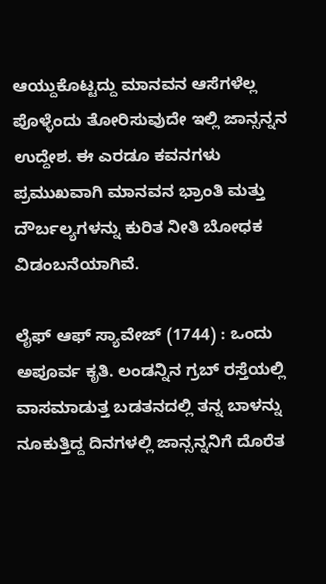ಆಯ್ದುಕೊಟ್ಟದ್ದು ಮಾನವನ ಆಸೆಗಳೆಲ್ಲ ಪೊಳ್ಳೆಂದು ತೋರಿಸುವುದೇ ಇಲ್ಲಿ ಜಾನ್ಸನ್ನನ ಉದ್ದೇಶ. ಈ ಎರಡೂ ಕವನಗಳು ಪ್ರಮುಖವಾಗಿ ಮಾನವನ ಭ್ರಾಂತಿ ಮತ್ತು ದೌರ್ಬಲ್ಯಗಳನ್ನು ಕುರಿತ ನೀತಿ ಬೋಧಕ ವಿಡಂಬನೆಯಾಗಿವೆ.

ಲೈಫ್ ಆಫ್ ಸ್ಯಾವೇಜ್ (1744) : ಒಂದು ಅಪೂರ್ವ ಕೃತಿ. ಲಂಡನ್ನಿನ ಗ್ರಬ್ ರಸ್ತೆಯಲ್ಲಿ ವಾಸಮಾಡುತ್ತ ಬಡತನದಲ್ಲಿ ತನ್ನ ಬಾಳನ್ನು ನೂಕುತ್ತಿದ್ದ ದಿನಗಳಲ್ಲಿ ಜಾನ್ಸನ್ನನಿಗೆ ದೊರೆತ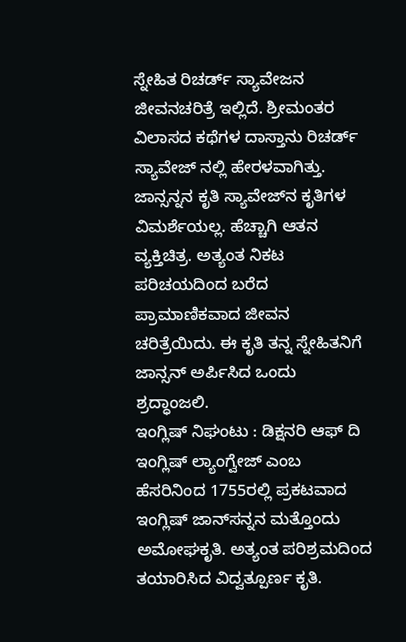ಸ್ನೇಹಿತ ರಿಚರ್ಡ್ ಸ್ಯಾವೇಜನ ಜೀವನಚರಿತ್ರೆ ಇಲ್ಲಿದೆ. ಶ್ರೀಮಂತರ ವಿಲಾಸದ ಕಥೆಗಳ ದಾಸ್ತಾನು ರಿಚರ್ಡ್ ಸ್ಯಾವೇಜ್ ನಲ್ಲಿ ಹೇರಳವಾಗಿತ್ತು. ಜಾನ್ಸನ್ನನ ಕೃತಿ ಸ್ಯಾವೇಜ್‍ನ ಕೃತಿಗಳ ವಿಮರ್ಶೆಯಲ್ಲ. ಹೆಚ್ಚಾಗಿ ಆತನ ವ್ಯಕ್ತಿಚಿತ್ರ. ಅತ್ಯಂತ ನಿಕಟ ಪರಿಚಯದಿಂದ ಬರೆದ ಪ್ರಾಮಾಣಿಕವಾದ ಜೀವನ ಚರಿತ್ರೆಯಿದು. ಈ ಕೃತಿ ತನ್ನ ಸ್ನೇಹಿತನಿಗೆ ಜಾನ್ಸನ್ ಅರ್ಪಿಸಿದ ಒಂದು ಶ್ರದ್ಧಾಂಜಲಿ.
ಇಂಗ್ಲಿಷ್ ನಿಘಂಟು : ಡಿಕ್ಷನರಿ ಆಫ್ ದಿ ಇಂಗ್ಲಿಷ್ ಲ್ಯಾಂಗ್ವೇಜ್ ಎಂಬ ಹೆಸರಿನಿಂದ 1755ರಲ್ಲಿ ಪ್ರಕಟವಾದ ಇಂಗ್ಲಿಷ್ ಜಾನ್‍ಸನ್ನನ ಮತ್ತೊಂದು ಅಮೋಘಕೃತಿ. ಅತ್ಯಂತ ಪರಿಶ್ರಮದಿಂದ ತಯಾರಿಸಿದ ವಿದ್ವತ್ಪೂರ್ಣ ಕೃತಿ.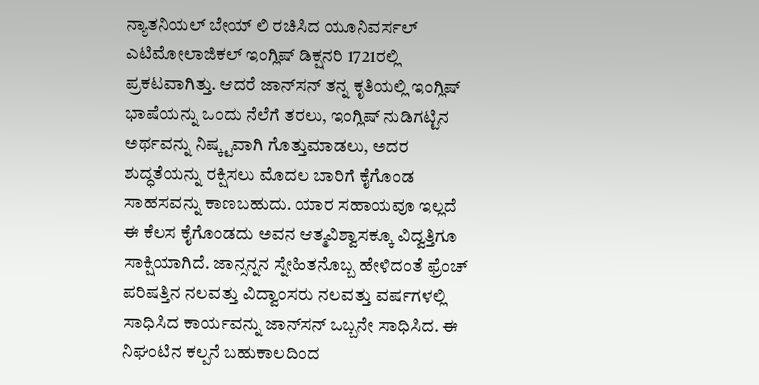ನ್ಯಾತನಿಯಲ್ ಬೇಯ್ ಲಿ ರಚಿಸಿದ ಯೂನಿವರ್ಸಲ್ ಎಟಿಮೋಲಾಜಿಕಲ್ ಇಂಗ್ಲಿಷ್ ಡಿಕ್ಷನರಿ 1721ರಲ್ಲಿ ಪ್ರಕಟವಾಗಿತ್ತು. ಆದರೆ ಜಾನ್‍ಸನ್ ತನ್ನ ಕೃತಿಯಲ್ಲಿ ಇಂಗ್ಲಿಷ್ ಭಾಷೆಯನ್ನು ಒಂದು ನೆಲೆಗೆ ತರಲು, ಇಂಗ್ಲಿಷ್ ನುಡಿಗಟ್ಟಿನ ಅರ್ಥವನ್ನು ನಿಷ್ಕ್ಟವಾಗಿ ಗೊತ್ತುಮಾಡಲು, ಅದರ ಶುದ್ಧತೆಯನ್ನು ರಕ್ಷಿಸಲು ಮೊದಲ ಬಾರಿಗೆ ಕೈಗೊಂಡ ಸಾಹಸವನ್ನು ಕಾಣಬಹುದು. ಯಾರ ಸಹಾಯವೂ ಇಲ್ಲದೆ ಈ ಕೆಲಸ ಕೈಗೊಂಡದು ಅವನ ಆತ್ಮವಿಶ್ವಾಸಕ್ಕೂ ವಿದ್ವತ್ತಿಗೂ ಸಾಕ್ಷಿಯಾಗಿದೆ. ಜಾನ್ಸನ್ನನ ಸ್ನೇಹಿತನೊಬ್ಬ ಹೇಳಿದಂತೆ ಫ್ರೆಂಚ್ ಪರಿಷತ್ತಿನ ನಲವತ್ತು ವಿದ್ವಾಂಸರು ನಲವತ್ತು ವರ್ಷಗಳಲ್ಲಿ ಸಾಧಿಸಿದ ಕಾರ್ಯವನ್ನು ಜಾನ್‍ಸನ್ ಒಬ್ಬನೇ ಸಾಧಿಸಿದ. ಈ ನಿಘಂಟಿನ ಕಲ್ಪನೆ ಬಹುಕಾಲದಿಂದ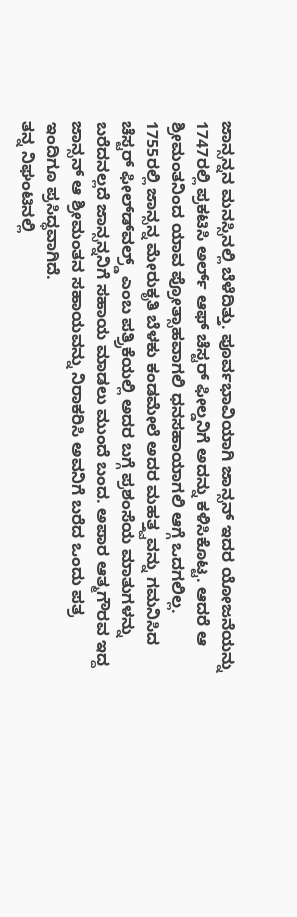ಜಾನ್ಸನ್ನನ ಮನಸ್ಸಿನಲ್ಲಿ ಬೆಳೆದಿತ್ತು. ಪೂರ್ವಭಾವಿಯಾಗಿ ಜಾನ್ಸನ್ ಇದರ ಯೋಜನೆಯನ್ನು 1747ರಲ್ಲಿ ಪ್ರಕಟಿಸಿ ಅರ್ಲ್ ಆಫ್ ಚೆಸ್ಟರ್ ಫೀಲ್ಡನಿಗೆ ಅದನ್ನು ಕಳಿಸಿಕೊಟ್ಟ. ಆದರೆ ಆ ಶ್ರೀಮಂತನಿಂದ ಯಾವ ಪ್ರೋತ್ಸಾಹವಾಗಲಿ ಧನಸಹಾಯಾಗಲಿ ಆಗ್ಗೆ ಒದಗಲಿಲ್ಲ. 1755ರಲ್ಲಿ ಜಾನ್ಸನ್ನ ಮೇರುಕೃತಿ ಬೆಳಕು ಕಂಡಮೇಲೆ ಅದರ ಮಹತ್ತ್ವವನ್ನು ಗಮನಿಸಿದ ಚೆಸ್ಟರ್ ಫೀಲ್ಡ್‍ವಲ್ರ್ಡ್ ಎಂಬ ಪತ್ರ್ರಿಕೆಯಲ್ಲಿ ಅದರ ಬಗ್ಗೆ ಪ್ರಶಂಸೆಯ ಮಾತುಗಳನ್ನು ಬರೆದನಲ್ಲದೆ ಜಾನ್ಸನ್ನನಿಗೆ ಸಹಾಯ ಮಾಡಲು ಮುಂದೆ ಬಂದ. ಅಪಾರ ಆತ್ಮಗೌರವ ಇದ್ದ ಜಾನ್ಸನ್ ಆ ಶ್ರೀಮಂತನ ಸಹಾಯವನ್ನು ನಿರಾಕರಿಸಿ ಅವನಿಗೆ ಬರೆದ ಒಂದು ಪತ್ರ ಇಂದಿಗೂ ಪ್ರಸಿದ್ಧವಾಗಿದೆ.
ತನ್ನ ನಿಘಂಟಿನಲ್ಲಿ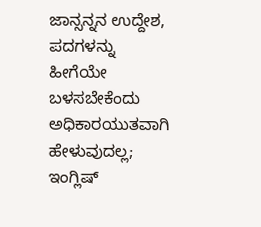ಜಾನ್ಸನ್ನನ ಉದ್ದೇಶ, ಪದಗಳನ್ನು ಹೀಗೆಯೇ ಬಳಸಬೇಕೆಂದು ಅಧಿಕಾರಯುತವಾಗಿ ಹೇಳುವುದಲ್ಲ; ಇಂಗ್ಲಿಷ್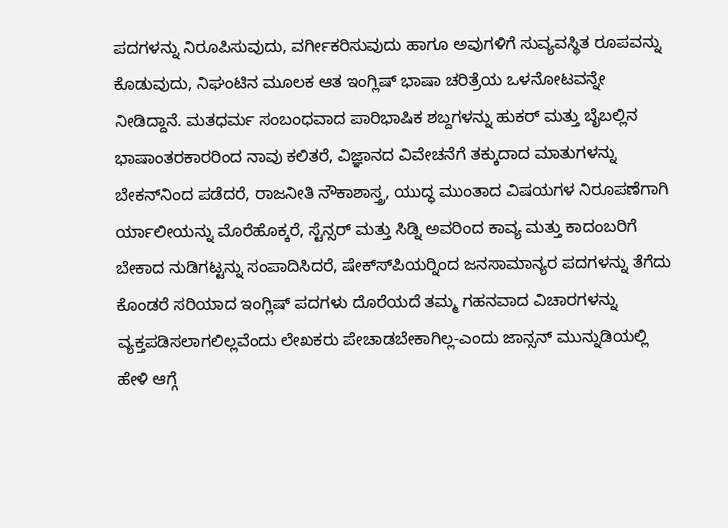ಪದಗಳನ್ನು ನಿರೂಪಿಸುವುದು, ವರ್ಗೀಕರಿಸುವುದು ಹಾಗೂ ಅವುಗಳಿಗೆ ಸುವ್ಯವಸ್ಥಿತ ರೂಪವನ್ನು ಕೊಡುವುದು, ನಿಘಂಟಿನ ಮೂಲಕ ಆತ ಇಂಗ್ಲಿಷ್ ಭಾಷಾ ಚರಿತ್ರೆಯ ಒಳನೋಟವನ್ನೇ ನೀಡಿದ್ದಾನೆ. ಮತಧರ್ಮ ಸಂಬಂಧವಾದ ಪಾರಿಭಾಷಿಕ ಶಬ್ದಗಳನ್ನು ಹುಕರ್ ಮತ್ತು ಬೈಬಲ್ಲಿನ ಭಾಷಾಂತರಕಾರರಿಂದ ನಾವು ಕಲಿತರೆ, ವಿಜ್ಞಾನದ ವಿವೇಚನೆಗೆ ತಕ್ಕುದಾದ ಮಾತುಗಳನ್ನು ಬೇಕನ್‍ನಿಂದ ಪಡೆದರೆ, ರಾಜನೀತಿ ನೌಕಾಶಾಸ್ತ್ರ, ಯುದ್ಧ ಮುಂತಾದ ವಿಷಯಗಳ ನಿರೂಪಣೆಗಾಗಿ ರ್ಯಾಲೀಯನ್ನು ಮೊರೆಹೊಕ್ಕರೆ, ಸ್ಟೆನ್ಸರ್ ಮತ್ತು ಸಿಡ್ನಿ ಅವರಿಂದ ಕಾವ್ಯ ಮತ್ತು ಕಾದಂಬರಿಗೆ ಬೇಕಾದ ನುಡಿಗಟ್ಟನ್ನು ಸಂಪಾದಿಸಿದರೆ, ಷೇಕ್ಸ್‍ಪಿಯರ್‍ನಿಂದ ಜನಸಾಮಾನ್ಯರ ಪದಗಳನ್ನು ತೆಗೆದು ಕೊಂಡರೆ ಸರಿಯಾದ ಇಂಗ್ಲಿಷ್ ಪದಗಳು ದೊರೆಯದೆ ತಮ್ಮ ಗಹನವಾದ ವಿಚಾರಗಳನ್ನು ವ್ಯಕ್ತಪಡಿಸಲಾಗಲಿಲ್ಲವೆಂದು ಲೇಖಕರು ಪೇಚಾಡಬೇಕಾಗಿಲ್ಲ-ಎಂದು ಜಾನ್ಸನ್ ಮುನ್ನುಡಿಯಲ್ಲಿ ಹೇಳಿ ಆಗ್ಗೆ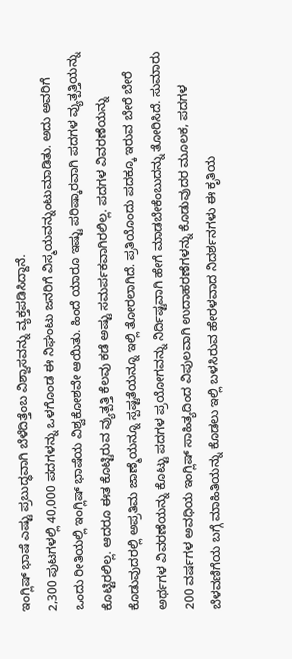ಇಂಗ್ಲಿಷ್ ಭಾಷೆ ಎಷ್ಟು ಪ್ರಬುದ್ಧವಾಗಿ ಬೆಳೆದಿತ್ತೆಂಬ ವಿಶ್ವಾಸವನ್ನು ವ್ಯಕ್ತಪಡಿಸಿದ್ದಾನೆ.
2,300 ಪುಟಗಳಲ್ಲಿ 40,000 ಪದಗಳನ್ನು ಒಳಗೊಂಡ ಈ ನಿಘಂಟು ಜನರಿಗೆ ವಿಸ್ಮಯವನ್ನುಂಟುಮಾಡಿತು. ಅದು ಅವರಿಗೆ ಒಂದು ರೀತಿಯಲ್ಲಿ ಇಂಗ್ಲಿಷ್ ಭಾಷೆಯ ವಿಶ್ವಕೋಶವೇ ಆಯಿತು. ಹಿಂದೆ ಯಾರೂ ಇಷ್ಟು ಪರಿಷ್ಕಾರವಾಗಿ ಪದಗಳ ವ್ಯುತ್ಪತ್ತಿಯನ್ನು ಕೊಟ್ಟಿರಲಿಲ್ಲ. ಆದರೂ ಈತ ಕೊಟ್ಟಿರುವ ವ್ಯುತ್ಪತ್ತಿ ಕೆಲವು ಕಡೆ ಅಷ್ಟು ಸಮರ್ಪಕವಾಗಿರಲಿಲ್ಲ. ಪದಗಳ ವಿವರಣೆಯನ್ನು ಕೊಡುವುದರಲ್ಲಿ ಅಪ್ರತಿಮ ಜಾಣ್ಮೆಯನ್ನೂ ಸ್ಪಷ್ಟತೆಯನ್ನೂ ಇಲ್ಲಿ ತೋರಲಾಗಿದೆ. ಪ್ರತಿಯೊಂದು ಪದಕ್ಕೂ ಇರುವ ಬೇರೆ ಬೇರೆ ಅರ್ಥಗಳ ವಿವರಣೆಯನ್ನು ಕೊಟ್ಟು ಪದಗಳ ಪ್ರಯೋಗವನ್ನು ನಿರ್ದಿಷ್ಟವಾಗಿ ಹೇಗೆ ಮಾಡಬೇಕೆಂಬುದನ್ನು ತೋರಿಸಿದೆ. ಸುಮಾರು 200 ವರ್ಷಗಳ ಅವಧಿಯ ಇಂಗ್ಲಿಷ್ ಸಾಹಿತ್ಯದಿಂದ ವಿಪುಲವಾಗಿ ಉದಾಹರಣೆಗಳನ್ನು ಕೊಡುವುದರ ಮೂಲಕ, ಪದಗಳ ಬೆಳವಣಿಗೆಯ ಬಗ್ಗೆ ಮಾಹಿತಿಯನ್ನು ಕೊಡಲು ಇಲ್ಲಿ ಬಳಸಿರುವ ಹೇರಳವಾದ ನಿದರ್ಶನಗಳು ಈ ಕೃತಿಯ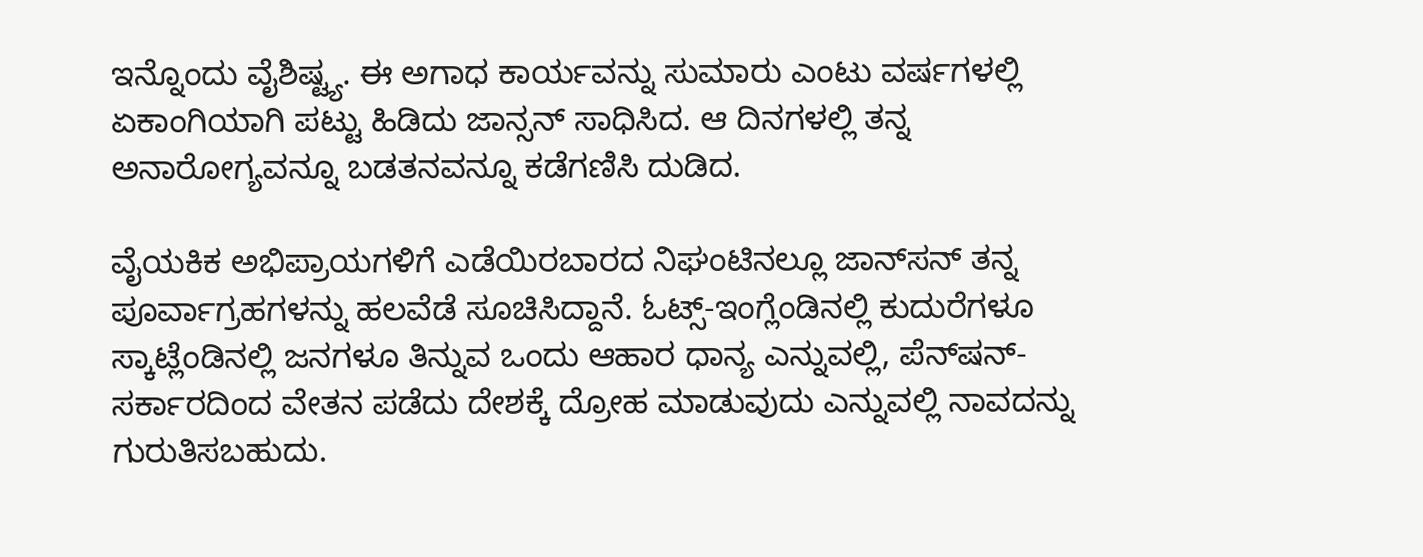ಇನ್ನೊಂದು ವೈಶಿಷ್ಟ್ಯ. ಈ ಅಗಾಧ ಕಾರ್ಯವನ್ನು ಸುಮಾರು ಎಂಟು ವರ್ಷಗಳಲ್ಲಿ ಏಕಾಂಗಿಯಾಗಿ ಪಟ್ಟು ಹಿಡಿದು ಜಾನ್ಸನ್ ಸಾಧಿಸಿದ. ಆ ದಿನಗಳಲ್ಲಿ ತನ್ನ ಅನಾರೋಗ್ಯವನ್ನೂ ಬಡತನವನ್ನೂ ಕಡೆಗಣಿಸಿ ದುಡಿದ.

ವೈಯಕಿಕ ಅಭಿಪ್ರಾಯಗಳಿಗೆ ಎಡೆಯಿರಬಾರದ ನಿಘಂಟಿನಲ್ಲೂ ಜಾನ್‍ಸನ್ ತನ್ನ ಪೂರ್ವಾಗ್ರಹಗಳನ್ನು ಹಲವೆಡೆ ಸೂಚಿಸಿದ್ದಾನೆ. ಓಟ್ಸ್-ಇಂಗ್ಲೆಂಡಿನಲ್ಲಿ ಕುದುರೆಗಳೂ ಸ್ಕಾಟ್ಲೆಂಡಿನಲ್ಲಿ ಜನಗಳೂ ತಿನ್ನುವ ಒಂದು ಆಹಾರ ಧಾನ್ಯ ಎನ್ನುವಲ್ಲಿ, ಪೆನ್‍ಷನ್-ಸರ್ಕಾರದಿಂದ ವೇತನ ಪಡೆದು ದೇಶಕ್ಕೆ ದ್ರೋಹ ಮಾಡುವುದು ಎನ್ನುವಲ್ಲಿ ನಾವದನ್ನು ಗುರುತಿಸಬಹುದು.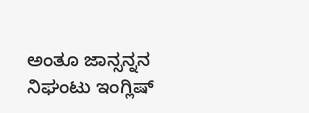ಅಂತೂ ಜಾನ್ಸನ್ನನ ನಿಘಂಟು ಇಂಗ್ಲಿಷ್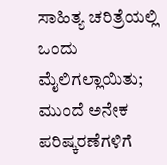ಸಾಹಿತ್ಯ ಚರಿತ್ರೆಯಲ್ಲಿ ಒಂದು ಮೈಲಿಗಲ್ಲಾಯಿತು; ಮುಂದೆ ಅನೇಕ ಪರಿಷ್ಕರಣೆಗಳಿಗೆ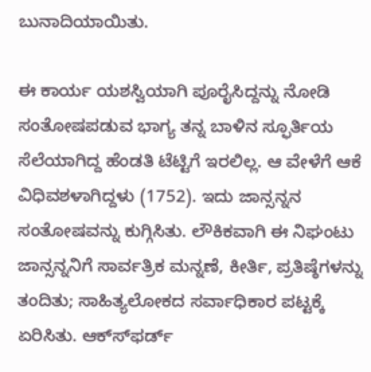ಬುನಾದಿಯಾಯಿತು.

ಈ ಕಾರ್ಯ ಯಶಸ್ವಿಯಾಗಿ ಪೂರೈಸಿದ್ದನ್ನು ನೋಡಿ ಸಂತೋಷಪಡುವ ಭಾಗ್ಯ ತನ್ನ ಬಾಳಿನ ಸ್ಫೂರ್ತಿಯ ಸೆಲೆಯಾಗಿದ್ದ ಹೆಂಡತಿ ಟೆಟ್ಟಿಗೆ ಇರಲಿಲ್ಲ. ಆ ವೇಳೆಗೆ ಆಕೆ ವಿಧಿವಶಳಾಗಿದ್ದಳು (1752). ಇದು ಜಾನ್ಸನ್ನನ ಸಂತೋಷವನ್ನು ಕುಗ್ಗಿಸಿತು. ಲೌಕಿಕವಾಗಿ ಈ ನಿಘಂಟು ಜಾನ್ಸನ್ನನಿಗೆ ಸಾರ್ವತ್ರಿಕ ಮನ್ನಣೆ, ಕೀರ್ತಿ, ಪ್ರತಿಷ್ಠೆಗಳನ್ನು ತಂದಿತು; ಸಾಹಿತ್ಯಲೋಕದ ಸರ್ವಾಧಿಕಾರ ಪಟ್ಟಕ್ಕೆ ಏರಿಸಿತು. ಆಕ್ಸ್‍ಫರ್ಡ್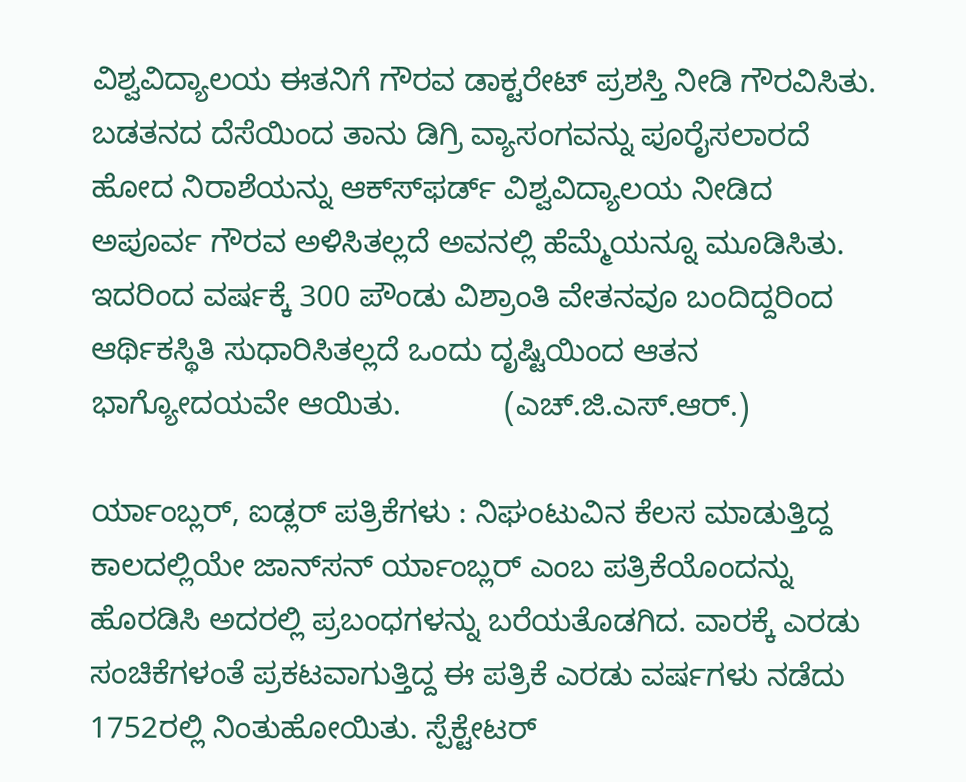ವಿಶ್ವವಿದ್ಯಾಲಯ ಈತನಿಗೆ ಗೌರವ ಡಾಕ್ಟರೇಟ್ ಪ್ರಶಸ್ತಿ ನೀಡಿ ಗೌರವಿಸಿತು. ಬಡತನದ ದೆಸೆಯಿಂದ ತಾನು ಡಿಗ್ರಿ ವ್ಯಾಸಂಗವನ್ನು ಪೂರೈಸಲಾರದೆ ಹೋದ ನಿರಾಶೆಯನ್ನು ಆಕ್ಸ್‍ಫರ್ಡ್ ವಿಶ್ವವಿದ್ಯಾಲಯ ನೀಡಿದ ಅಪೂರ್ವ ಗೌರವ ಅಳಿಸಿತಲ್ಲದೆ ಅವನಲ್ಲಿ ಹೆಮ್ಮೆಯನ್ನೂ ಮೂಡಿಸಿತು. ಇದರಿಂದ ವರ್ಷಕ್ಕೆ 300 ಪೌಂಡು ವಿಶ್ರಾಂತಿ ವೇತನವೂ ಬಂದಿದ್ದರಿಂದ ಆರ್ಥಿಕಸ್ಥಿತಿ ಸುಧಾರಿಸಿತಲ್ಲದೆ ಒಂದು ದೃಷ್ಟಿಯಿಂದ ಆತನ ಭಾಗ್ಯೋದಯವೇ ಆಯಿತು.            (ಎಚ್.ಜಿ.ಎಸ್.ಆರ್.)

ರ್ಯಾಂಬ್ಲರ್, ಐಡ್ಲರ್ ಪತ್ರಿಕೆಗಳು : ನಿಘಂಟುವಿನ ಕೆಲಸ ಮಾಡುತ್ತಿದ್ದ ಕಾಲದಲ್ಲಿಯೇ ಜಾನ್‍ಸನ್ ರ್ಯಾಂಬ್ಲರ್ ಎಂಬ ಪತ್ರಿಕೆಯೊಂದನ್ನು ಹೊರಡಿಸಿ ಅದರಲ್ಲಿ ಪ್ರಬಂಧಗಳನ್ನು ಬರೆಯತೊಡಗಿದ. ವಾರಕ್ಕೆ ಎರಡು ಸಂಚಿಕೆಗಳಂತೆ ಪ್ರಕಟವಾಗುತ್ತಿದ್ದ ಈ ಪತ್ರಿಕೆ ಎರಡು ವರ್ಷಗಳು ನಡೆದು 1752ರಲ್ಲಿ ನಿಂತುಹೋಯಿತು. ಸ್ಪೆಕ್ಟೇಟರ್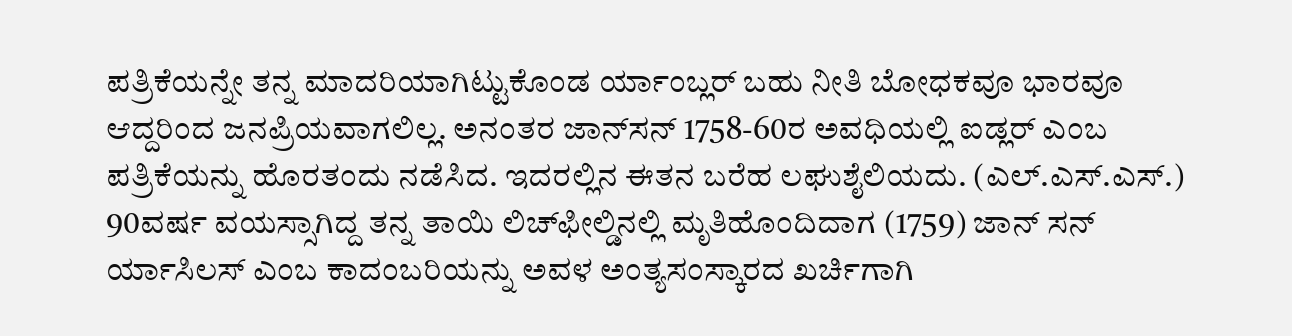ಪತ್ರಿಕೆಯನ್ನೇ ತನ್ನ ಮಾದರಿಯಾಗಿಟ್ಟುಕೊಂಡ ರ್ಯಾಂಬ್ಲರ್ ಬಹು ನೀತಿ ಬೋಧಕವೂ ಭಾರವೂ ಆದ್ದರಿಂದ ಜನಪ್ರಿಯವಾಗಲಿಲ್ಲ. ಅನಂತರ ಜಾನ್‍ಸನ್ 1758-60ರ ಅವಧಿಯಲ್ಲಿ ಐಡ್ಲರ್ ಎಂಬ ಪತ್ರಿಕೆಯನ್ನು ಹೊರತಂದು ನಡೆಸಿದ. ಇದರಲ್ಲಿನ ಈತನ ಬರೆಹ ಲಘುಶೈಲಿಯದು. (ಎಲ್.ಎಸ್.ಎಸ್.)
90ವರ್ಷ ವಯಸ್ಸಾಗಿದ್ದ ತನ್ನ ತಾಯಿ ಲಿಚ್‍ಫೀಲ್ಡಿನಲ್ಲಿ ಮೃತಿಹೊಂದಿದಾಗ (1759) ಜಾನ್ ಸನ್ ರ್ಯಾಸಿಲಸ್ ಎಂಬ ಕಾದಂಬರಿಯನ್ನು ಅವಳ ಅಂತ್ಯಸಂಸ್ಕಾರದ ಖರ್ಚಿಗಾಗಿ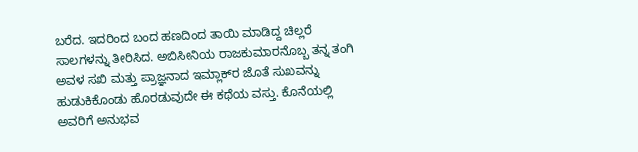ಬರೆದ. ಇದರಿಂದ ಬಂದ ಹಣದಿಂದ ತಾಯಿ ಮಾಡಿದ್ದ ಚಿಲ್ಲರೆ ಸಾಲಗಳನ್ನು ತೀರಿಸಿದ. ಅಬಿಸೀನಿಯ ರಾಜಕುಮಾರನೊಬ್ಬ ತನ್ನ ತಂಗಿ ಅವಳ ಸಖಿ ಮತ್ತು ಪ್ರಾಜ್ಞನಾದ ಇಮ್ಲಾಕ್‍ರ ಜೊತೆ ಸುಖವನ್ನು ಹುಡುಕಿಕೊಂಡು ಹೊರಡುವುದೇ ಈ ಕಥೆಯ ವಸ್ತು. ಕೊನೆಯಲ್ಲಿ ಅವರಿಗೆ ಅನುಭವ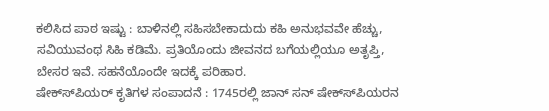ಕಲಿಸಿದ ಪಾಠ ಇಷ್ಟು : ಬಾಳಿನಲ್ಲಿ ಸಹಿಸಬೇಕಾದುದು ಕಹಿ ಅನುಭವವೇ ಹೆಚ್ಚು, ಸವಿಯುವಂಥ ಸಿಹಿ ಕಡಿಮೆ. ಪ್ರತಿಯೊಂದು ಜೀವನದ ಬಗೆಯಲ್ಲಿಯೂ ಅತೃಪ್ತಿ, ಬೇಸರ ಇವೆ. ಸಹನೆಯೊಂದೇ ಇದಕ್ಕೆ ಪರಿಹಾರ.
ಷೇಕ್ಸ್‍ಪಿಯರ್ ಕೃತಿಗಳ ಸಂಪಾದನೆ : 1745ರಲ್ಲಿ ಜಾನ್ ಸನ್ ಷೇಕ್ಸ್‍ಪಿಯರನ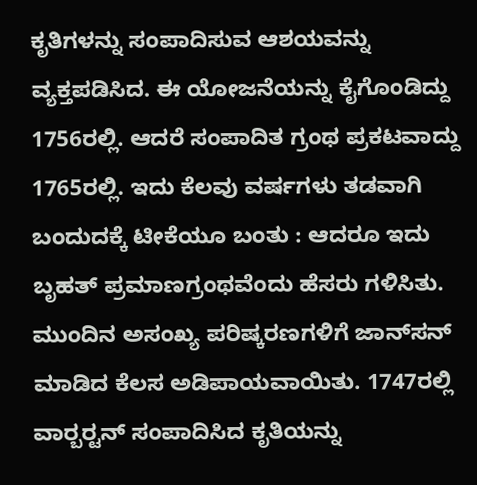ಕೃತಿಗಳನ್ನು ಸಂಪಾದಿಸುವ ಆಶಯವನ್ನು ವ್ಯಕ್ತಪಡಿಸಿದ. ಈ ಯೋಜನೆಯನ್ನು ಕೈಗೊಂಡಿದ್ದು 1756ರಲ್ಲಿ. ಆದರೆ ಸಂಪಾದಿತ ಗ್ರಂಥ ಪ್ರಕಟವಾದ್ದು 1765ರಲ್ಲಿ. ಇದು ಕೆಲವು ವರ್ಷಗಳು ತಡವಾಗಿ ಬಂದುದಕ್ಕೆ ಟೀಕೆಯೂ ಬಂತು : ಆದರೂ ಇದು ಬೃಹತ್ ಪ್ರಮಾಣಗ್ರಂಥವೆಂದು ಹೆಸರು ಗಳಿಸಿತು. ಮುಂದಿನ ಅಸಂಖ್ಯ ಪರಿಷ್ಕರಣಗಳಿಗೆ ಜಾನ್‍ಸನ್ ಮಾಡಿದ ಕೆಲಸ ಅಡಿಪಾಯವಾಯಿತು. 1747ರಲ್ಲಿ ವಾರ್‍ಬರ್‍ಟನ್ ಸಂಪಾದಿಸಿದ ಕೃತಿಯನ್ನು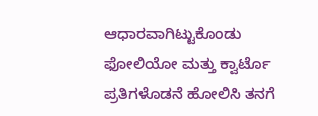ಆಧಾರವಾಗಿಟ್ಟುಕೊಂಡು ಫೋಲಿಯೋ ಮತ್ತು ಕ್ವಾರ್ಟೊ ಪ್ರತಿಗಳೊಡನೆ ಹೋಲಿಸಿ ತನಗೆ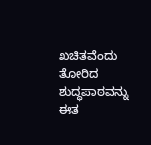ಖಚಿತವೆಂದು ತೋರಿದ ಶುದ್ಧಪಾಠವನ್ನು ಈತ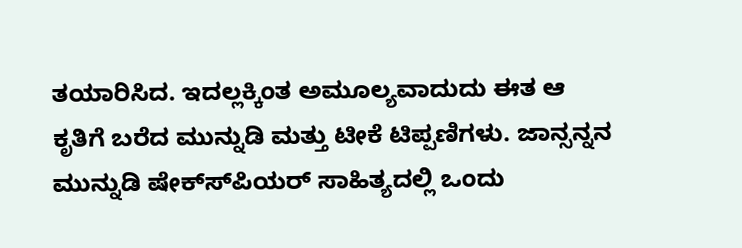ತಯಾರಿಸಿದ. ಇದಲ್ಲಕ್ಕಿಂತ ಅಮೂಲ್ಯವಾದುದು ಈತ ಆ ಕೃತಿಗೆ ಬರೆದ ಮುನ್ನುಡಿ ಮತ್ತು ಟೀಕೆ ಟಿಪ್ಪಣಿಗಳು. ಜಾನ್ಸನ್ನನ ಮುನ್ನುಡಿ ಷೇಕ್ಸ್‍ಪಿಯರ್ ಸಾಹಿತ್ಯದಲ್ಲಿ ಒಂದು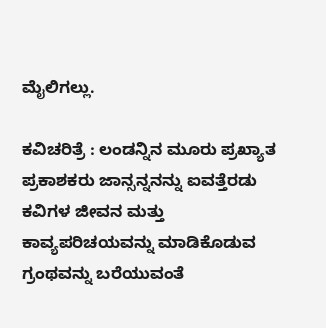ಮೈಲಿಗಲ್ಲು.

ಕವಿಚರಿತ್ರೆ : ಲಂಡನ್ನಿನ ಮೂರು ಪ್ರಖ್ಯಾತ ಪ್ರಕಾಶಕರು ಜಾನ್ಸನ್ನನನ್ನು ಐವತ್ತೆರಡು ಕವಿಗಳ ಜೀವನ ಮತ್ತು ಕಾವ್ಯಪರಿಚಯವನ್ನು ಮಾಡಿಕೊಡುವ ಗ್ರಂಥವನ್ನು ಬರೆಯುವಂತೆ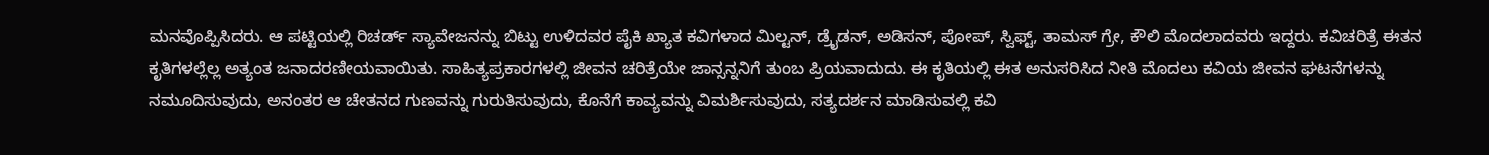ಮನವೊಪ್ಪಿಸಿದರು. ಆ ಪಟ್ಟಿಯಲ್ಲಿ ರಿಚರ್ಡ್ ಸ್ಯಾವೇಜನನ್ನು ಬಿಟ್ಟು ಉಳಿದವರ ಪೈಕಿ ಖ್ಯಾತ ಕವಿಗಳಾದ ಮಿಲ್ಟನ್, ಡ್ರೈಡನ್, ಅಡಿಸನ್, ಪೋಪ್, ಸ್ವಿಫ್ಟ್, ತಾಮಸ್ ಗ್ರೇ, ಕೌಲಿ ಮೊದಲಾದವರು ಇದ್ದರು. ಕವಿಚರಿತ್ರೆ ಈತನ ಕೃತಿಗಳಲ್ಲೆಲ್ಲ ಅತ್ಯಂತ ಜನಾದರಣೀಯವಾಯಿತು. ಸಾಹಿತ್ಯಪ್ರಕಾರಗಳಲ್ಲಿ ಜೀವನ ಚರಿತ್ರೆಯೇ ಜಾನ್ಸನ್ನನಿಗೆ ತುಂಬ ಪ್ರಿಯವಾದುದು. ಈ ಕೃತಿಯಲ್ಲಿ ಈತ ಅನುಸರಿಸಿದ ನೀತಿ ಮೊದಲು ಕವಿಯ ಜೀವನ ಘಟನೆಗಳನ್ನು ನಮೂದಿಸುವುದು, ಅನಂತರ ಆ ಚೇತನದ ಗುಣವನ್ನು ಗುರುತಿಸುವುದು, ಕೊನೆಗೆ ಕಾವ್ಯವನ್ನು ವಿಮರ್ಶಿಸುವುದು, ಸತ್ಯದರ್ಶನ ಮಾಡಿಸುವಲ್ಲಿ ಕವಿ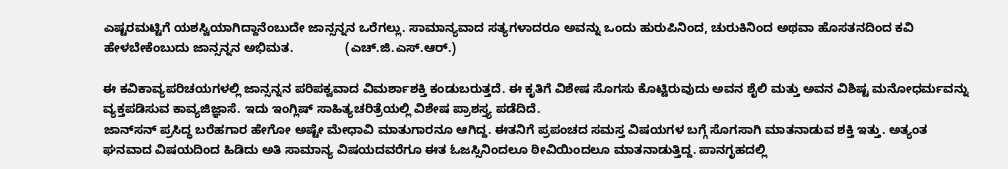ಎಷ್ಟರಮಟ್ಟಿಗೆ ಯಶಸ್ವಿಯಾಗಿದ್ದಾನೆಂಬುದೇ ಜಾನ್ಸನ್ನನ ಒರೆಗಲ್ಲು. ಸಾಮಾನ್ಯವಾದ ಸತ್ಯಗಳಾದರೂ ಅವನ್ನು ಒಂದು ಹುರುಪಿನಿಂದ, ಚುರುಕಿನಿಂದ ಅಥವಾ ಹೊಸತನದಿಂದ ಕವಿ ಹೇಳಬೇಕೆಂಬುದು ಜಾನ್ಸನ್ನನ ಅಭಿಮತ.               (ಎಚ್.ಜಿ.ಎಸ್.ಆರ್.)

ಈ ಕವಿಕಾವ್ಯಪರಿಚಯಗಳಲ್ಲಿ ಜಾನ್ಸನ್ನನ ಪರಿಪಕ್ವವಾದ ವಿಮರ್ಶಾಶಕ್ತಿ ಕಂಡುಬರುತ್ತದೆ. ಈ ಕೃತಿಗೆ ವಿಶೇಷ ಸೊಗಸು ಕೊಟ್ಟಿರುವುದು ಅವನ ಶೈಲಿ ಮತ್ತು ಅವನ ವಿಶಿಷ್ಟ ಮನೋಧರ್ಮವನ್ನು ವ್ಯಕ್ತಪಡಿಸುವ ಕಾವ್ಯಜಿಜ್ಞಾಸೆ. ಇದು ಇಂಗ್ಲಿಷ್ ಸಾಹಿತ್ಯಚರಿತ್ರೆಯಲ್ಲಿ ವಿಶೇಷ ಪ್ರಾಶಸ್ತ್ಯ ಪಡೆದಿದೆ.
ಜಾನ್‍ಸನ್ ಪ್ರಸಿದ್ಧ ಬರೆಹಗಾರ ಹೇಗೋ ಅಷ್ಟೇ ಮೇಧಾವಿ ಮಾತುಗಾರನೂ ಆಗಿದ್ದ. ಈತನಿಗೆ ಪ್ರಪಂಚದ ಸಮಸ್ತ ವಿಷಯಗಳ ಬಗ್ಗೆ ಸೊಗಸಾಗಿ ಮಾತನಾಡುವ ಶಕ್ತಿ ಇತ್ತು. ಅತ್ಯಂತ ಘನವಾದ ವಿಷಯದಿಂದ ಹಿಡಿದು ಅತಿ ಸಾಮಾನ್ಯ ವಿಷಯದವರೆಗೂ ಈತ ಓಜಸ್ಸಿನಿಂದಲೂ ಠೀವಿಯಿಂದಲೂ ಮಾತನಾಡುತ್ತಿದ್ದ. ಪಾನಗೃಹದಲ್ಲಿ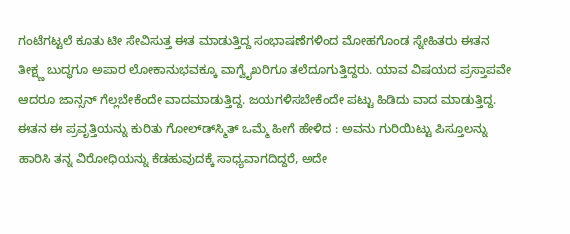ಗಂಟೆಗಟ್ಟಲೆ ಕೂತು ಟೀ ಸೇವಿಸುತ್ತ ಈತ ಮಾಡುತ್ತಿದ್ದ ಸಂಭಾಷಣೆಗಳಿಂದ ಮೋಹಗೊಂಡ ಸ್ನೇಹಿತರು ಈತನ ತೀಕ್ಷ್ಣ ಬುದ್ಧಗೂ ಅಪಾರ ಲೋಕಾನುಭವಕ್ಕೂ ವಾಗ್ವೈಖರಿಗೂ ತಲೆದೂಗುತ್ತಿದ್ದರು. ಯಾವ ವಿಷಯದ ಪ್ರಸ್ತಾಪವೇ ಆದರೂ ಜಾನ್ಸನ್ ಗೆಲ್ಲಬೇಕೆಂದೇ ವಾದಮಾಡುತ್ತಿದ್ದ. ಜಯಗಳಿಸಬೇಕೆಂದೇ ಪಟ್ಟು ಹಿಡಿದು ವಾದ ಮಾಡುತ್ತಿದ್ದ. ಈತನ ಈ ಪ್ರವೃತ್ತಿಯನ್ನು ಕುರಿತು ಗೋಲ್ಡ್‍ಸ್ಮಿತ್ ಒಮ್ಮೆ ಹೀಗೆ ಹೇಳಿದ : ಅವನು ಗುರಿಯಿಟ್ಟು ಪಿಸ್ತೂಲನ್ನು ಹಾರಿಸಿ ತನ್ನ ವಿರೋಧಿಯನ್ನು ಕೆಡಹುವುದಕ್ಕೆ ಸಾಧ್ಯವಾಗದಿದ್ದರೆ, ಅದೇ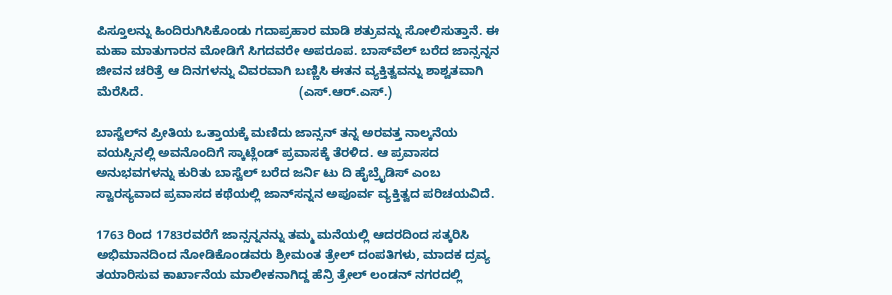ಪಿಸ್ತೂಲನ್ನು ಹಿಂದಿರುಗಿಸಿಕೊಂಡು ಗದಾಪ್ರಹಾರ ಮಾಡಿ ಶತ್ರುವನ್ನು ಸೋಲಿಸುತ್ತಾನೆ. ಈ ಮಹಾ ಮಾತುಗಾರನ ಮೋಡಿಗೆ ಸಿಗದವರೇ ಅಪರೂಪ. ಬಾಸ್‍ವೆಲ್ ಬರೆದ ಜಾನ್ಸನ್ನನ ಜೀವನ ಚರಿತ್ರೆ ಆ ದಿನಗಳನ್ನು ವಿವರವಾಗಿ ಬಣ್ಣಿಸಿ ಈತನ ವ್ಯಕ್ತಿತ್ವವನ್ನು ಶಾಶ್ವತವಾಗಿ ಮೆರೆಸಿದೆ.                                             (ಎಸ್.ಆರ್.ಎಸ್.)

ಬಾಸ್ವೆಲ್‍ನ ಪ್ರೀತಿಯ ಒತ್ತಾಯಕ್ಕೆ ಮಣಿದು ಜಾನ್ಸನ್ ತನ್ನ ಅರವತ್ತ ನಾಲ್ಕನೆಯ ವಯಸ್ಸಿನಲ್ಲಿ ಅವನೊಂದಿಗೆ ಸ್ಕಾಟ್ಲೆಂಡ್ ಪ್ರವಾಸಕ್ಕೆ ತೆರಳಿದ. ಆ ಪ್ರವಾಸದ ಅನುಭವಗಳನ್ನು ಕುರಿತು ಬಾಸ್ವೆಲ್ ಬರೆದ ಜರ್ನಿ ಟು ದಿ ಹೈಬ್ರೈಡಿಸ್ ಎಂಬ ಸ್ವಾರಸ್ಯವಾದ ಪ್ರವಾಸದ ಕಥೆಯಲ್ಲಿ ಜಾನ್‍ಸನ್ನನ ಅಪೂರ್ವ ವ್ಯಕ್ತಿತ್ವದ ಪರಿಚಯವಿದೆ.

1763 ರಿಂದ 1783ರವರೆಗೆ ಜಾನ್ಸನ್ನನನ್ನು ತಮ್ಮ ಮನೆಯಲ್ಲಿ ಆದರದಿಂದ ಸತ್ಕರಿಸಿ ಅಭಿಮಾನದಿಂದ ನೋಡಿಕೊಂಡವರು ಶ್ರೀಮಂತ ತ್ರೇಲ್ ದಂಪತಿಗಳು, ಮಾದಕ ದ್ರವ್ಯ ತಯಾರಿಸುವ ಕಾರ್ಖಾನೆಯ ಮಾಲೀಕನಾಗಿದ್ದ ಹೆನ್ರಿ ತ್ರೇಲ್ ಲಂಡನ್ ನಗರದಲ್ಲಿ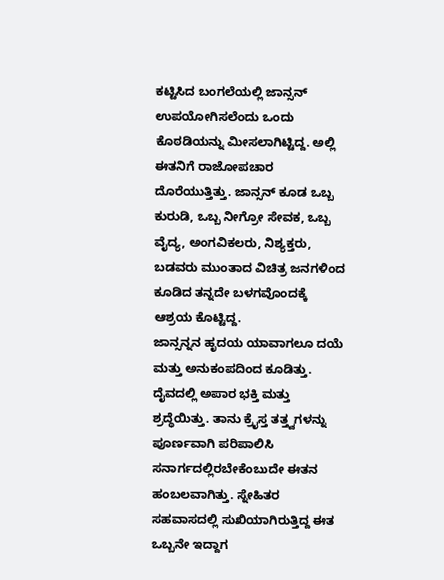ಕಟ್ಟಿಸಿದ ಬಂಗಲೆಯಲ್ಲಿ ಜಾನ್ಸನ್ ಉಪಯೋಗಿಸಲೆಂದು ಒಂದು ಕೊಠಡಿಯನ್ನು ಮೀಸಲಾಗಿಟ್ಟಿದ್ದ. ಅಲ್ಲಿ ಈತನಿಗೆ ರಾಜೋಪಚಾರ ದೊರೆಯುತ್ತಿತ್ತು. ಜಾನ್ಸನ್ ಕೂಡ ಒಬ್ಬ ಕುರುಡಿ, ಒಬ್ಬ ನೀಗ್ರೋ ಸೇವಕ, ಒಬ್ಬ ವೈದ್ಯ, ಅಂಗವಿಕಲರು, ನಿಶ್ಯಕ್ತರು, ಬಡವರು ಮುಂತಾದ ವಿಚಿತ್ರ ಜನಗಳಿಂದ ಕೂಡಿದ ತನ್ನದೇ ಬಳಗವೊಂದಕ್ಕೆ ಆಶ್ರಯ ಕೊಟ್ಟಿದ್ದ.
ಜಾನ್ಸನ್ನನ ಹೃದಯ ಯಾವಾಗಲೂ ದಯೆ ಮತ್ತು ಅನುಕಂಪದಿಂದ ಕೂಡಿತ್ತು. ದೈವದಲ್ಲಿ ಅಪಾರ ಭಕ್ತಿ ಮತ್ತು ಶ್ರದ್ಧೆಯಿತ್ತು. ತಾನು ಕ್ರೈಸ್ತ ತತ್ತ್ವಗಳನ್ನು ಪೂರ್ಣವಾಗಿ ಪರಿಪಾಲಿಸಿ ಸನಾರ್ಗದಲ್ಲಿರಬೇಕೆಂಬುದೇ ಈತನ ಹಂಬಲವಾಗಿತ್ತು. ಸ್ನೇಹಿತರ ಸಹವಾಸದಲ್ಲಿ ಸುಖಿಯಾಗಿರುತ್ತಿದ್ದ ಈತ ಒಬ್ಬನೇ ಇದ್ದಾಗ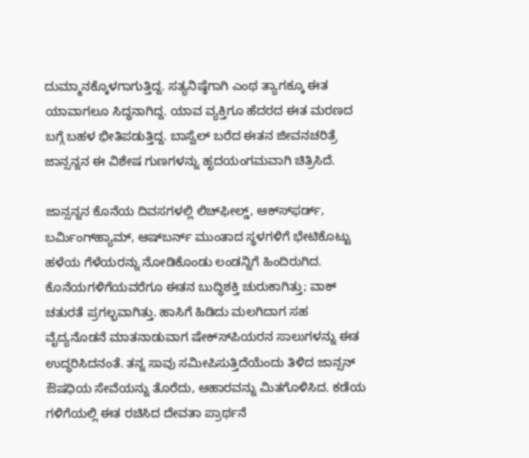ದುಮ್ಮಾನಕ್ಕೊಳಗಾಗುತ್ತಿದ್ದ. ಸತ್ಯನಿಷ್ಠೆಗಾಗಿ ಎಂಥ ತ್ಯಾಗಕ್ಕೂ ಈತ ಯಾವಾಗಲೂ ಸಿದ್ಧನಾಗಿದ್ದ. ಯಾವ ವ್ಯಕ್ತಿಗೂ ಹೆದರದ ಈತ ಮರಣದ ಬಗ್ಗೆ ಬಹಳ ಭೀತಿಪಡುತ್ತಿದ್ದ. ಬಾಸ್ವೆಲ್ ಬರೆದ ಈತನ ಜೀವನಚರಿತ್ರೆ ಜಾನ್ಸನ್ನನ ಈ ವಿಶೇಷ ಗುಣಗಳನ್ನು ಹೃದಯಂಗಮವಾಗಿ ಚಿತ್ರಿಸಿದೆ.

ಜಾನ್ಸನ್ನನ ಕೊನೆಯ ದಿವಸಗಳಲ್ಲಿ ಲಿಚ್‍ಫೀಲ್ಡ್, ಆಕ್ಸ್‍ಫರ್ಡ್, ಬರ್ಮಿಂಗ್‍ಹ್ಯಾಮ್, ಆಷ್‍ಬರ್ನ್ ಮುಂತಾದ ಸ್ಥಳಗಳಿಗೆ ಭೇಟಿಕೊಟ್ಟು ಹಳೆಯ ಗೆಳೆಯರನ್ನು ನೋಡಿಕೊಂಡು ಲಂಡನ್ನಿಗೆ ಹಿಂದಿರುಗಿದ. ಕೊನೆಯಗಳಿಗೆಯವರೆಗೂ ಈತನ ಬುದ್ಧಿಶಕ್ತಿ ಚುರುಕಾಗಿತ್ತು; ವಾಕ್ ಚತುರತೆ ಪ್ರಗಲ್ಭವಾಗಿತ್ತು. ಹಾಸಿಗೆ ಹಿಡಿದು ಮಲಗಿದಾಗ ಸಹ ವೈದ್ಯನೊಡನೆ ಮಾತನಾಡುವಾಗ ಷೇಕ್ಸ್‍ಪಿಯರನ ಸಾಲುಗಳನ್ನು ಈತ ಉದ್ಧರಿಸಿದನಂತೆ. ತನ್ನ ಸಾವು ಸಮೀಪಿಸುತ್ತಿದೆಯೆಂದು ತಿಳಿದ ಜಾನ್ಸನ್ ಔಷಧಿಯ ಸೇವೆಯನ್ನು ತೊರೆದು, ಆಹಾರವನ್ನು ಮಿತಗೊಳಿಸಿದ. ಕಡೆಯ ಗಳಿಗೆಯಲ್ಲಿ ಈತ ರಚಿಸಿದ ದೇವತಾ ಪ್ರಾರ್ಥನೆ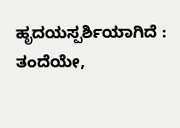ಹೃದಯಸ್ಪರ್ಶಿಯಾಗಿದೆ : ತಂದೆಯೇ,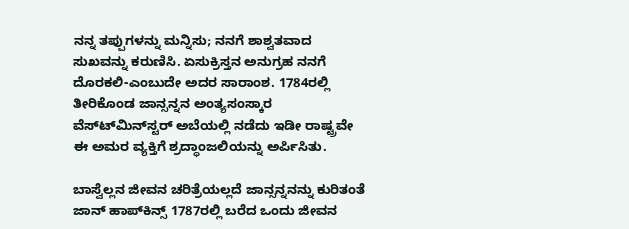ನನ್ನ ತಪ್ಪುಗಳನ್ನು ಮನ್ನಿಸು; ನನಗೆ ಶಾಶ್ವತವಾದ ಸುಖವನ್ನು ಕರುಣಿಸಿ. ಏಸುಕ್ರಿಸ್ತನ ಅನುಗ್ರಹ ನನಗೆ ದೊರಕಲಿ-ಎಂಬುದೇ ಅದರ ಸಾರಾಂಶ. 1784ರಲ್ಲಿ ತೀರಿಕೊಂಡ ಜಾನ್ಸನ್ನನ ಅಂತ್ಯಸಂಸ್ಕಾರ ವೆಸ್ಟ್‍ಮಿನ್‍ಸ್ಟರ್ ಅಬೆಯಲ್ಲಿ ನಡೆದು ಇಡೀ ರಾಷ್ಟ್ರವೇ ಈ ಅಮರ ವ್ಯಕ್ತಿಗೆ ಶ್ರದ್ಧಾಂಜಲಿಯನ್ನು ಅರ್ಪಿಸಿತು.

ಬಾಸ್ವೆಲ್ಲನ ಜೀವನ ಚರಿತ್ರೆಯಲ್ಲದೆ ಜಾನ್ಸನ್ನನನ್ನು ಕುರಿತಂತೆ ಜಾನ್ ಹಾಪ್‍ಕಿನ್ಸ್ 1787ರಲ್ಲಿ ಬರೆದ ಒಂದು ಜೀವನ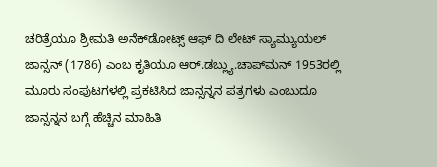ಚರಿತ್ರೆಯೂ ಶ್ರೀಮತಿ ಅನೆಕ್‍ಡೋಟ್ಸ್ ಆಫ್ ದಿ ಲೇಟ್ ಸ್ಯಾಮ್ಯುಯಲ್ ಜಾನ್ಸನ್ (1786) ಎಂಬ ಕೃತಿಯೂ ಆರ್.ಡಬ್ಲ್ಯು.ಚಾಪ್‍ಮನ್ 1953ರಲ್ಲಿ ಮೂರು ಸಂಪುಟಗಳಲ್ಲಿ ಪ್ರಕಟಿಸಿದ ಜಾನ್ಸನ್ನನ ಪತ್ರಗಳು ಎಂಬುದೂ ಜಾನ್ಸನ್ನನ ಬಗ್ಗೆ ಹೆಚ್ಚಿನ ಮಾಹಿತಿ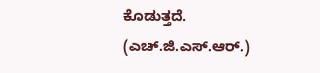ಕೊಡುತ್ತದೆ.                                   (ಎಚ್.ಜಿ.ಎಸ್.ಆರ್.)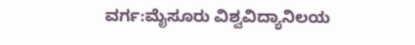ವರ್ಗ:ಮೈಸೂರು ವಿಶ್ವವಿದ್ಯಾನಿಲಯ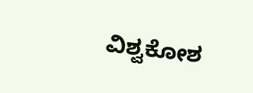ವಿಶ್ವಕೋಶ